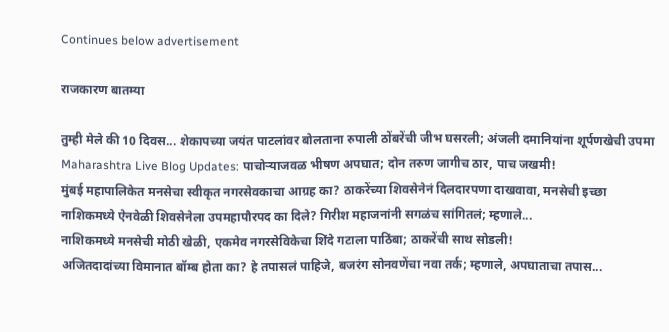Continues below advertisement

राजकारण बातम्या

तुम्ही मेले की 10 दिवस... शेकापच्या जयंत पाटलांवर बोलताना रुपाली ठोंबरेंची जीभ घसरली; अंजली दमानियांना शूर्पणखेची उपमा
Maharashtra Live Blog Updates: पाचोर्‍याजवळ भीषण अपघात; दोन तरुण जागीच ठार, पाच जखमी!
मुंबई महापालिकेत मनसेचा स्वीकृत नगरसेवकाचा आग्रह का? ठाकरेंच्या शिवसेनेनं दिलदारपणा दाखवावा, मनसेची इच्छा
नाशिकमध्ये ऐनवेळी शिवसेनेला उपमहापौरपद का दिले? गिरीश महाजनांनी सगळंच सांगितलं; म्हणाले...
नाशिकमध्ये मनसेची मोठी खेळी, एकमेव नगरसेविकेचा शिंदे गटाला पाठिंबा; ठाकरेंची साथ सोडली!
अजितदादांच्या विमानात बॉम्ब होता का? हे तपासलं पाहिजे, बजरंग सोनवणेंचा नवा तर्क; म्हणाले, अपघाताचा तपास...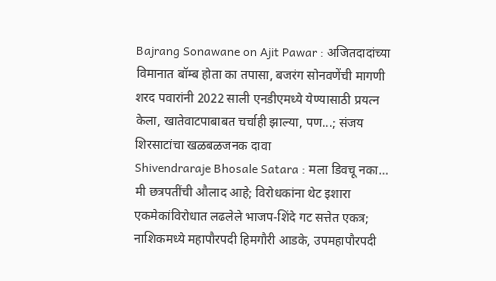Bajrang Sonawane on Ajit Pawar : अजितदादांच्या विमानात बॉम्ब होता का तपासा, बजरंग सोनवणेंची मागणी
शरद पवारांनी 2022 साली एनडीएमध्ये येण्यासाठी प्रयत्न केला, खातेवाटपाबाबत चर्चाही झाल्या, पण...; संजय शिरसाटांचा खळबळजनक दावा
Shivendraraje Bhosale Satara : मला डिवचू नका… मी छत्रपतींची औलाद आहे; विरोधकांना थेट इशारा
एकमेकांविरोधात लढलेले भाजप-शिंदे गट सत्तेत एकत्र; नाशिकमध्ये महापौरपदी हिमगौरी आडके, उपमहापौरपदी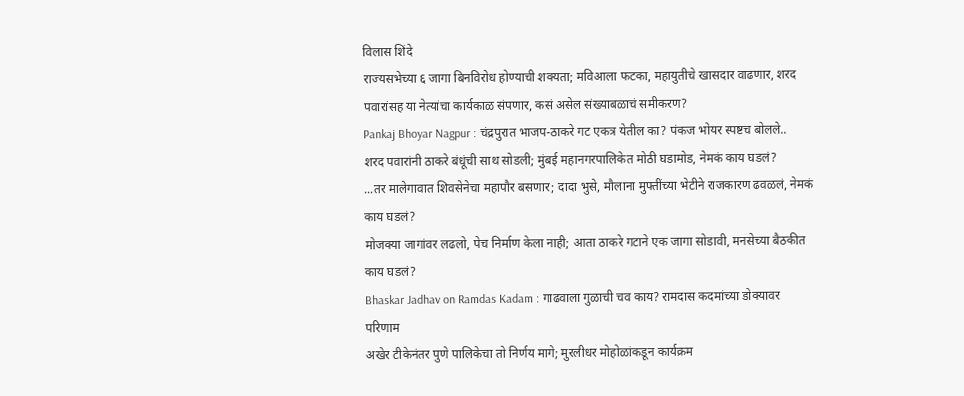विलास शिंदे
राज्यसभेच्या ६ जागा बिनविरोध होण्याची शक्यता; मविआला फटका, महायुतीचे खासदार वाढणार, शरद पवारांसह या नेत्यांचा कार्यकाळ संपणार, कसं असेल संख्याबळाचं समीकरण?
Pankaj Bhoyar Nagpur : चंद्रपुरात भाजप-ठाकरे गट एकत्र येतील का? पंकज भोयर स्पष्टच बोलले..
शरद पवारांनी ठाकरे बंधूंची साथ सोडली; मुंबई महानगरपालिकेत मोठी घडामोड, नेमकं काय घडलं?
...तर मालेगावात शिवसेनेचा महापौर बसणार; दादा भुसे, मौलाना मुफ्तींच्या भेटीने राजकारण ढवळलं, नेमकं काय घडलं?
मोजक्या जागांवर लढलो, पेच निर्माण केला नाही; आता ठाकरे गटाने एक जागा सोडावी, मनसेच्या बैठकीत काय घडलं?
Bhaskar Jadhav on Ramdas Kadam : गाढवाला गुळाची चव काय? रामदास कदमांच्या डोक्यावर परिणाम
अखेर टीकेनंतर पुणे पालिकेचा तो निर्णय मागे; मुरलीधर मोहोळांकडून कार्यक्रम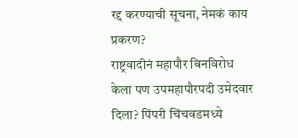रद्द करण्याची सूचना, नेमकं काय प्रकरण?
राष्ट्रवादीनं महापौर बिनविरोध केला पण उपमहापौरपदी उमेदवार दिला? पिंपरी चिंचवडमध्ये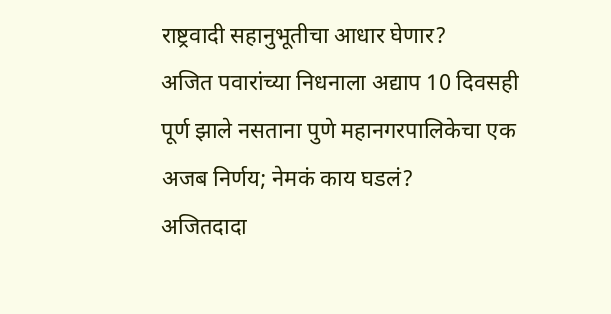राष्ट्रवादी सहानुभूतीचा आधार घेणार?
अजित पवारांच्या निधनाला अद्याप 10 दिवसही पूर्ण झाले नसताना पुणे महानगरपालिकेचा एक अजब निर्णय; नेमकं काय घडलं?
अजितदादा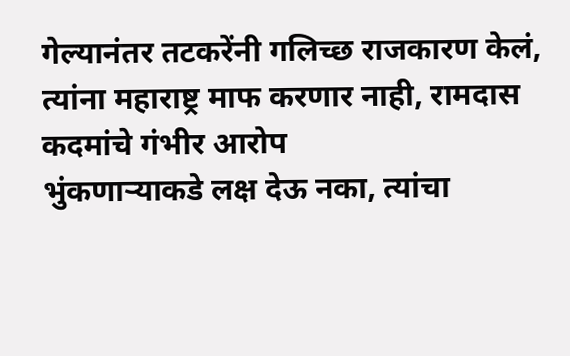गेल्यानंतर तटकरेंनी गलिच्छ राजकारण केलं, त्यांना महाराष्ट्र माफ करणार नाही, रामदास कदमांचे गंभीर आरोप
भुंकणाऱ्याकडे लक्ष देऊ नका, त्यांचा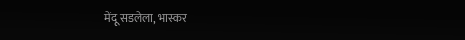मेंदू सडलेला, भास्कर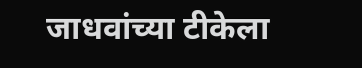जाधवांच्या टीकेला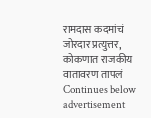रामदास कदमांचं जोरदार प्रत्युत्तर, कोकणात राजकीय वातावरण तापलं
Continues below advertisement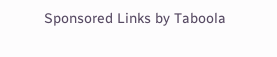Sponsored Links by Taboola